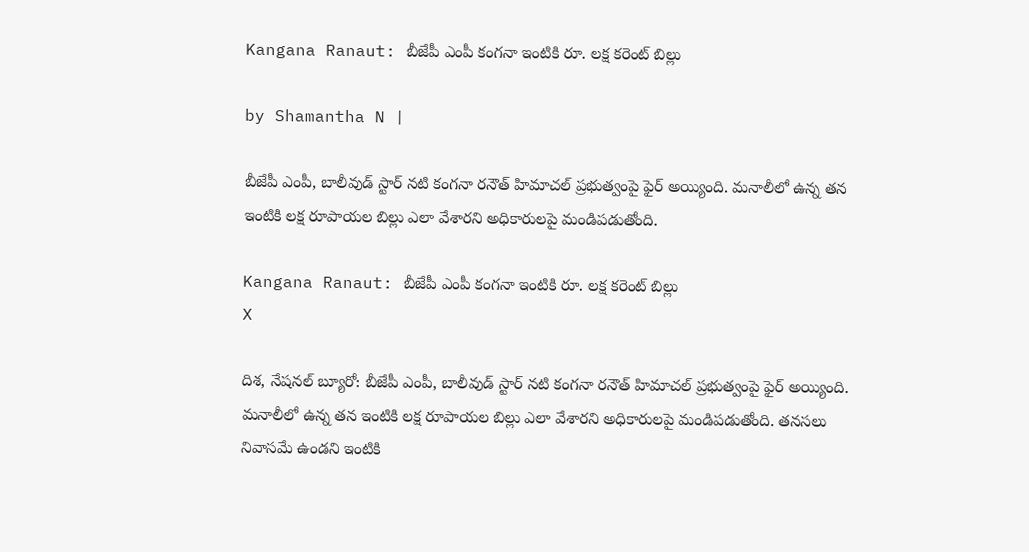Kangana Ranaut: బీజేపీ ఎంపీ కంగనా ఇంటికి రూ. లక్ష కరెంట్ బిల్లు

by Shamantha N |

బీజేపీ ఎంపీ, బాలీవుడ్ స్టార్ నటి కంగనా రనౌత్ హిమాచల్ ప్రభుత్వంపై ఫైర్ అయ్యింది. మనాలీలో ఉన్న తన ఇంటికి లక్ష రూపాయల బిల్లు ఎలా వేశారని అధికారులపై మండిపడుతోంది.

Kangana Ranaut: బీజేపీ ఎంపీ కంగనా ఇంటికి రూ. లక్ష కరెంట్ బిల్లు
X

దిశ, నేషనల్ బ్యూరో: బీజేపీ ఎంపీ, బాలీవుడ్ స్టార్ నటి కంగనా రనౌత్ హిమాచల్ ప్రభుత్వంపై ఫైర్ అయ్యింది. మనాలీలో ఉన్న తన ఇంటికి లక్ష రూపాయల బిల్లు ఎలా వేశారని అధికారులపై మండిపడుతోంది. తనసలు నివాసమే ఉండని ఇంటికి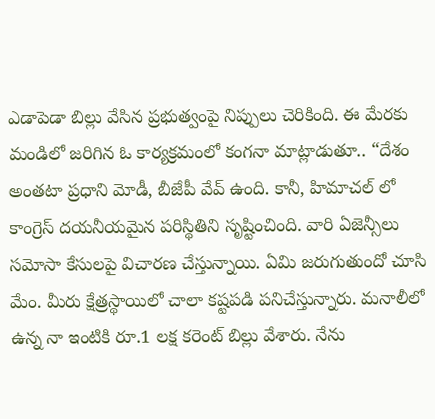ఎడాపెడా బిల్లు వేసిన ప్రభుత్వంపై నిప్పులు చెరికింది. ఈ మేరకు మండిలో జరిగిన ఓ కార్యక్రమంలో కంగనా మాట్లాడుతూ.. “దేశం అంతటా ప్రధాని మోడీ, బీజేపీ వేవ్ ఉంది. కానీ, హిమాచల్ లో కాంగ్రెస్ దయనీయమైన పరిస్థితిని సృష్టించింది. వారి ఏజెన్సీలు సమోసా కేసులపై విచారణ చేస్తున్నాయి. ఏమి జరుగుతుందో చూసి మేం. మీరు క్షేత్రస్థాయిలో చాలా కష్టపడి పనిచేస్తున్నారు. మనాలీలో ఉన్న నా ఇంటికి రూ.1 లక్ష కరెంట్‌ బిల్లు వేశారు. నేను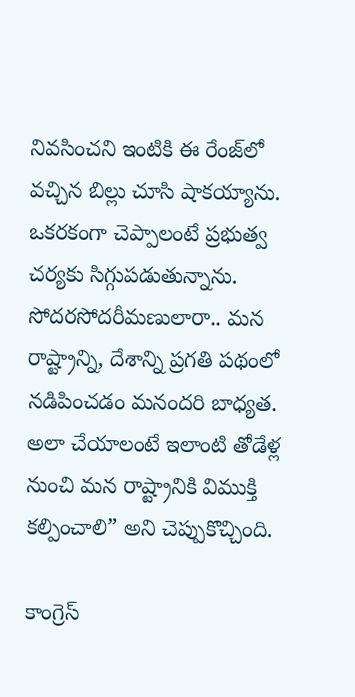నివసించని ఇంటికి ఈ రేంజ్‌లో వచ్చిన బిల్లు చూసి షాకయ్యాను. ఒకరకంగా చెప్పాలంటే ప్రభుత్వ చర్యకు సిగ్గుపడుతున్నాను. సోదరసోదరీమణులారా.. మన రాష్ట్రాన్ని, దేశాన్ని ప్రగతి పథంలో నడిపించడం మనందరి బాధ్యత. అలా చేయాలంటే ఇలాంటి తోడేళ్ల నుంచి మన రాష్ట్రానికి విముక్తి కల్పించాలి” అని చెప్పుకొచ్చింది.

కాంగ్రెస్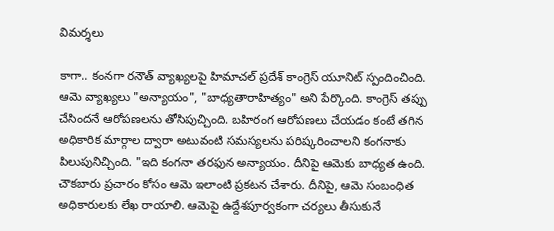విమర్శలు

కాగా.. కంనగా రనౌత్ వ్యాఖ్యలపై హిమాచల్ ప్రదేశ్ కాంగ్రెస్ యూనిట్ స్పందించింది. ఆమె వ్యాఖ్యలు "అన్యాయం", "బాధ్యతారాహిత్యం" అని పేర్కొంది. కాంగ్రెస్ తప్పు చేసిందనే ఆరోపణలను తోసిపుచ్చింది. బహిరంగ ఆరోపణలు చేయడం కంటే తగిన అధికారిక మార్గాల ద్వారా అటువంటి సమస్యలను పరిష్కరించాలని కంగనాకు పిలుపునిచ్చింది. "ఇది కంగనా తరఫున అన్యాయం. దీనిపై ఆమెకు బాధ్యత ఉంది. చౌకబారు ప్రచారం కోసం ఆమె ఇలాంటి ప్రకటన చేశారు. దీనిపై, ఆమె సంబంధిత అధికారులకు లేఖ రాయాలి. ఆమెపై ఉద్దేశపూర్వకంగా చర్యలు తీసుకునే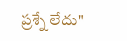ప్రశ్నే లేదు"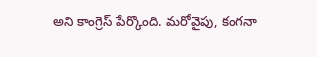అని కాంగ్రెస్ పేర్కొంది. మరోవైపు, కంగనా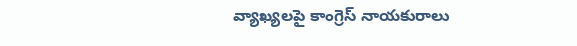వ్యాఖ్యలపై కాంగ్రెస్ నాయకురాలు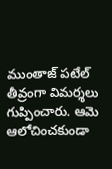ముంతాజ్ పటేల్ తీవ్రంగా విమర్శలు గుప్పించారు. ఆమె ఆలోచించకుండా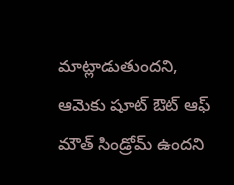మాట్లాడుతుందని, ఆమెకు షూట్ ఔట్ ఆఫ్ మౌత్ సిండ్రోమ్ ఉందని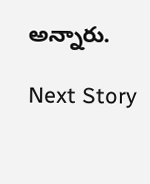అన్నారు.

Next Story